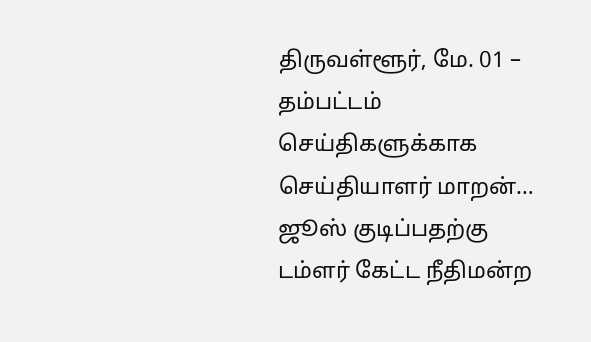திருவள்ளூர், மே. 01 –
தம்பட்டம் செய்திகளுக்காக செய்தியாளர் மாறன்…
ஜூஸ் குடிப்பதற்கு டம்ளர் கேட்ட நீதிமன்ற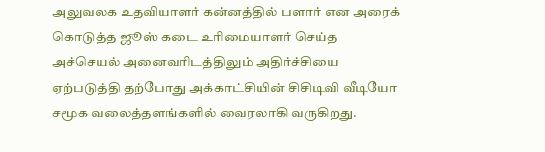அலுவலக உதவியாளர் கன்னத்தில் பளார் என அரைக் கொடுத்த ஜூஸ் கடை உரிமையாளர் செய்த அச்செயல் அனைவரிடத்திலும் அதிர்ச்சியை ஏற்படுத்தி தற்போது அக்காட்சியின் சிசிடிவி வீடியோ சமூக வலைத்தளங்களில் வைரலாகி வருகிறது.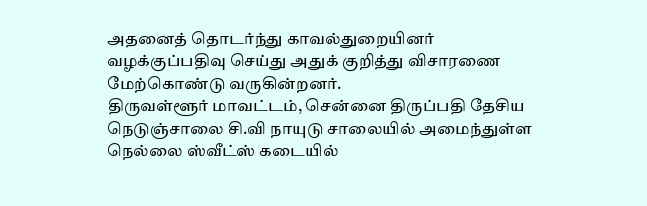அதனைத் தொடர்ந்து காவல்துறையினர் வழக்குப்பதிவு செய்து அதுக் குறித்து விசாரணை மேற்கொண்டு வருகின்றனர்.
திருவள்ளூர் மாவட்டம், சென்னை திருப்பதி தேசிய நெடுஞ்சாலை சி.வி நாயுடு சாலையில் அமைந்துள்ள நெல்லை ஸ்வீட்ஸ் கடையில்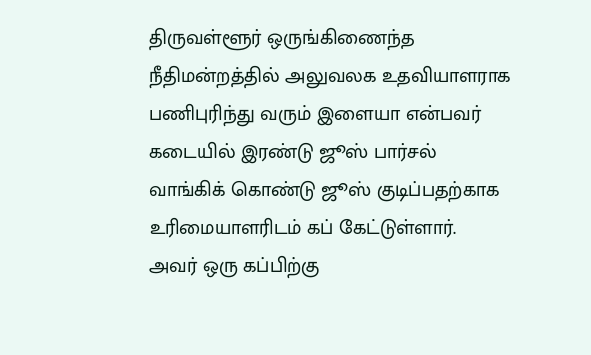திருவள்ளூர் ஒருங்கிணைந்த நீதிமன்றத்தில் அலுவலக உதவியாளராக பணிபுரிந்து வரும் இளையா என்பவர் கடையில் இரண்டு ஜூஸ் பார்சல் வாங்கிக் கொண்டு ஜூஸ் குடிப்பதற்காக உரிமையாளரிடம் கப் கேட்டுள்ளார்.
அவர் ஒரு கப்பிற்கு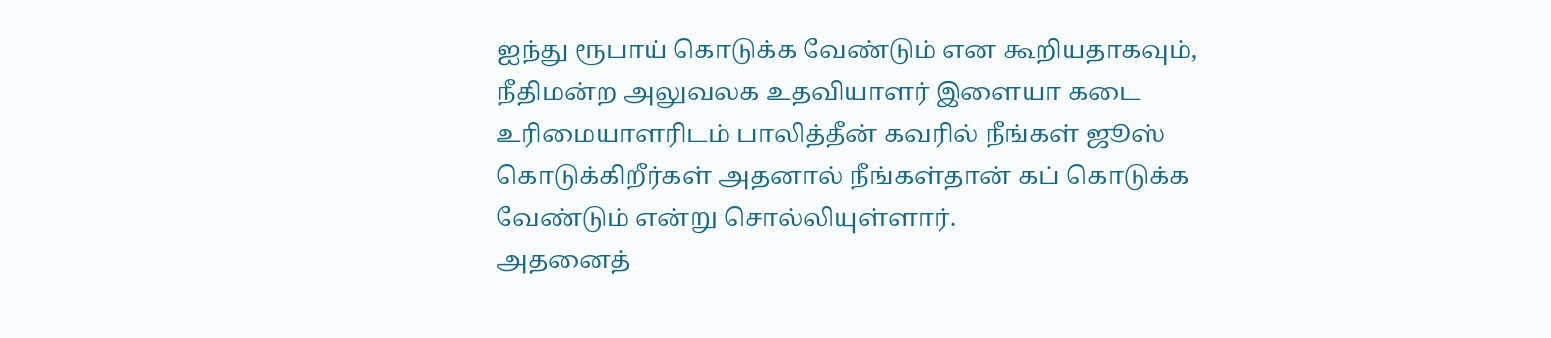ஐந்து ரூபாய் கொடுக்க வேண்டும் என கூறியதாகவும், நீதிமன்ற அலுவலக உதவியாளர் இளையா கடை உரிமையாளரிடம் பாலித்தீன் கவரில் நீங்கள் ஜூஸ் கொடுக்கிறீர்கள் அதனால் நீங்கள்தான் கப் கொடுக்க வேண்டும் என்று சொல்லியுள்ளார்.
அதனைத்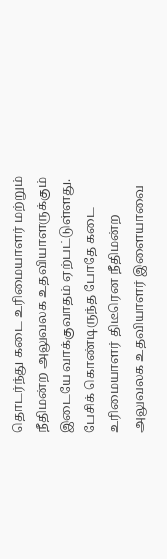தொடர்ந்து கடை உரிமையாளர் மற்றும் நீதிமன்ற அலுவலக உதவியாளருக்கும் இடையே வாக்குவாதம் ஏற்பட்டுள்ளது. பேசிக் கொண்டிருந்த போதே கடை உரிமையாளர் திடீரென நீதிமன்ற அலுவலக உதவியாளர் இளையாவை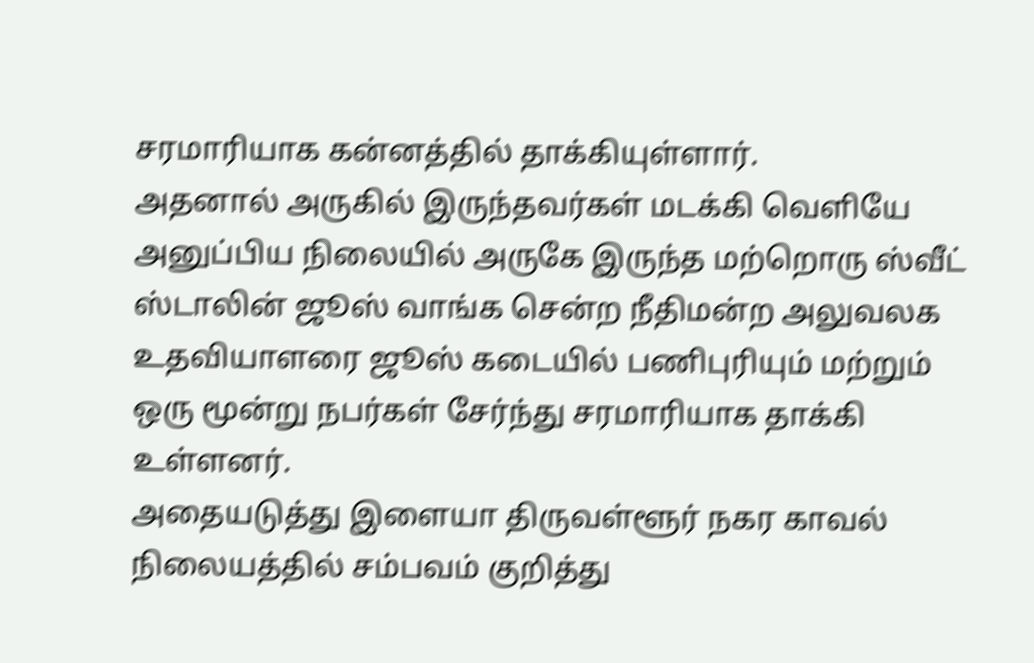சரமாரியாக கன்னத்தில் தாக்கியுள்ளார்.
அதனால் அருகில் இருந்தவர்கள் மடக்கி வெளியே அனுப்பிய நிலையில் அருகே இருந்த மற்றொரு ஸ்வீட் ஸ்டாலின் ஜூஸ் வாங்க சென்ற நீதிமன்ற அலுவலக உதவியாளரை ஜூஸ் கடையில் பணிபுரியும் மற்றும் ஒரு மூன்று நபர்கள் சேர்ந்து சரமாரியாக தாக்கி உள்ளனர்.
அதையடுத்து இளையா திருவள்ளூர் நகர காவல் நிலையத்தில் சம்பவம் குறித்து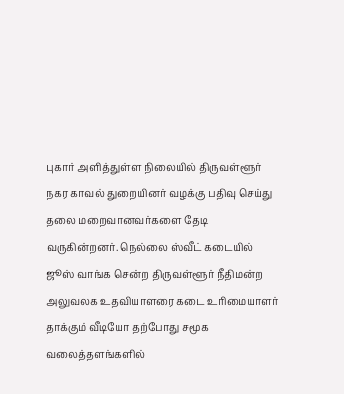புகார் அளித்துள்ள நிலையில் திருவள்ளூர் நகர காவல் துறையினர் வழக்கு பதிவு செய்து தலை மறைவானவர்களை தேடி வருகின்றனர். நெல்லை ஸ்வீட் கடையில் ஜூஸ் வாங்க சென்ற திருவள்ளூர் நீதிமன்ற அலுவலக உதவியாளரை கடை உரிமையாளர் தாக்கும் வீடியோ தற்போது சமூக வலைத்தளங்களில்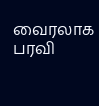வைரலாக பரவி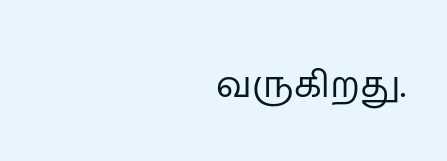வருகிறது.